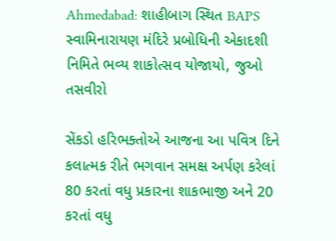Ahmedabad: શાહીબાગ સ્થિત BAPS સ્વામિનારાયણ મંદિરે પ્રબોધિની એકાદશી નિમિતે ભવ્ય શાકોત્સવ યોજાયો, જુઓ તસવીરો

સેંકડો હરિભક્તોએ આજના આ પવિત્ર દિને કલાત્મક રીતે ભગવાન સમક્ષ અર્પણ કરેલાં 80 કરતાં વધુ પ્રકારના શાકભાજી અને 20 કરતાં વધુ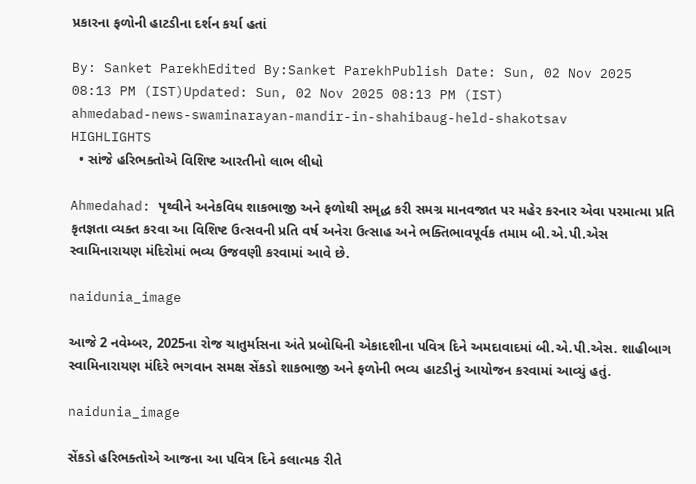પ્રકારના ફળોની હાટડીના દર્શન કર્યા હતાં

By: Sanket ParekhEdited By:Sanket ParekhPublish Date: Sun, 02 Nov 2025 08:13 PM (IST)Updated: Sun, 02 Nov 2025 08:13 PM (IST)
ahmedabad-news-swaminarayan-mandir-in-shahibaug-held-shakotsav
HIGHLIGHTS
  • સાંજે હરિભક્તોએ વિશિષ્ટ આરતીનો લાભ લીધો

Ahmedahad: પૃથ્વીને અનેકવિધ શાકભાજી અને ફળોથી સમૃદ્ધ કરી સમગ્ર માનવજાત પર મહેર કરનાર એવા પરમાત્મા પ્રતિ કૃતજ્ઞતા વ્યક્ત કરવા આ વિશિષ્ટ ઉત્સવની પ્રતિ વર્ષ અનેરા ઉત્સાહ અને ભક્તિભાવપૂર્વક તમામ બી.એ.પી.એસ સ્વામિનારાયણ મંદિરોમાં ભવ્ય ઉજવણી કરવામાં આવે છે.

naidunia_image

આજે 2 નવેમ્બર, 2025ના રોજ ચાતુર્માસના અંતે પ્રબોધિની એકાદશીના પવિત્ર દિને અમદાવાદમાં બી.એ.પી.એસ. શાહીબાગ સ્વામિનારાયણ મંદિરે ભગવાન સમક્ષ સેંકડો શાકભાજી અને ફળોની ભવ્ય હાટડીનું આયોજન કરવામાં આવ્યું હતું.

naidunia_image

સેંકડો હરિભક્તોએ આજના આ પવિત્ર દિને કલાત્મક રીતે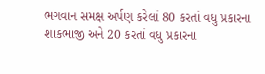ભગવાન સમક્ષ અર્પણ કરેલાં 80 કરતાં વધુ પ્રકારના શાકભાજી અને 20 કરતાં વધુ પ્રકારના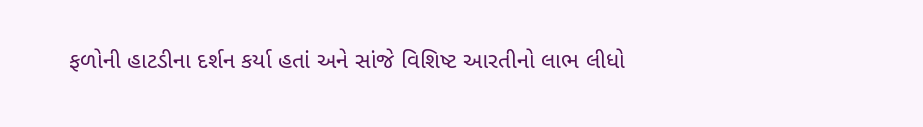ફળોની હાટડીના દર્શન કર્યા હતાં અને સાંજે વિશિષ્ટ આરતીનો લાભ લીધો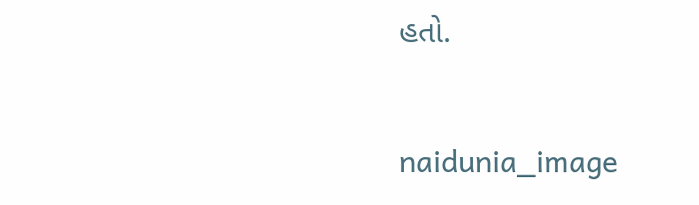હતો.

naidunia_image